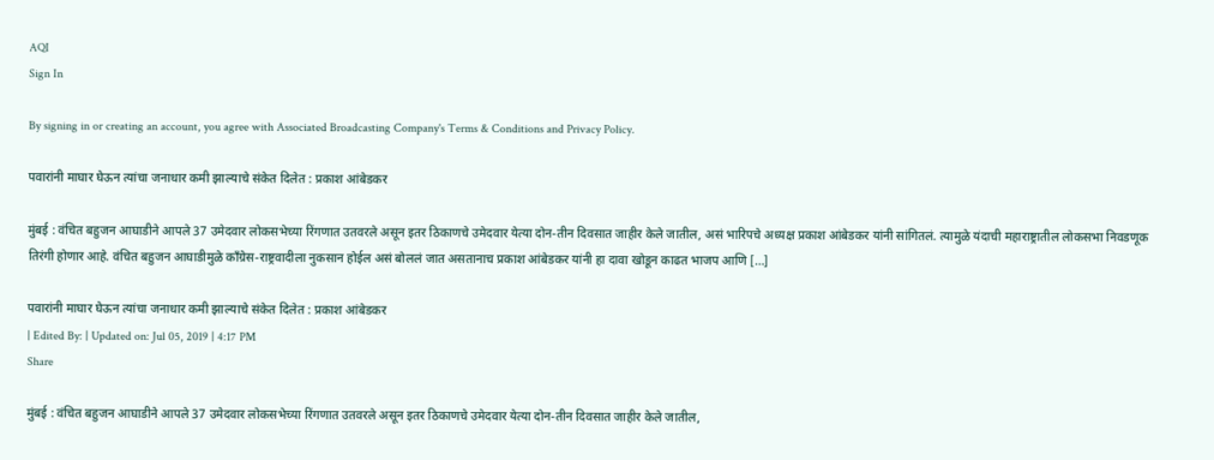AQI
Sign In

By signing in or creating an account, you agree with Associated Broadcasting Company's Terms & Conditions and Privacy Policy.

पवारांनी माघार घेऊन त्यांचा जनाधार कमी झाल्याचे संकेत दिलेत : प्रकाश आंबेडकर

मुंबई : वंचित बहुजन आघाडीने आपले 37 उमेदवार लोकसभेच्या रिंगणात उतवरले असून इतर ठिकाणचे उमेदवार येत्या दोन-तीन दिवसात जाहीर केले जातील, असं भारिपचे अध्यक्ष प्रकाश आंबेडकर यांनी सांगितलं. त्यामुळे यंदाची महाराष्ट्रातील लोकसभा निवडणूक तिरंगी होणार आहे. वंचित बहुजन आघाडीमुळे काँग्रेस-राष्ट्रवादीला नुकसान होईल असं बोललं जात असतानाच प्रकाश आंबेडकर यांनी हा दावा खोडून काढत भाजप आणि […]

पवारांनी माघार घेऊन त्यांचा जनाधार कमी झाल्याचे संकेत दिलेत : प्रकाश आंबेडकर
| Edited By: | Updated on: Jul 05, 2019 | 4:17 PM
Share

मुंबई : वंचित बहुजन आघाडीने आपले 37 उमेदवार लोकसभेच्या रिंगणात उतवरले असून इतर ठिकाणचे उमेदवार येत्या दोन-तीन दिवसात जाहीर केले जातील,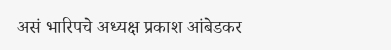असं भारिपचे अध्यक्ष प्रकाश आंबेडकर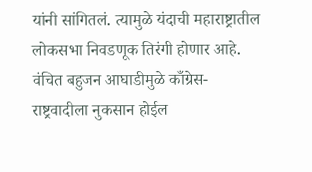यांनी सांगितलं. त्यामुळे यंदाची महाराष्ट्रातील लोकसभा निवडणूक तिरंगी होणार आहे. वंचित बहुजन आघाडीमुळे काँग्रेस-राष्ट्रवादीला नुकसान होईल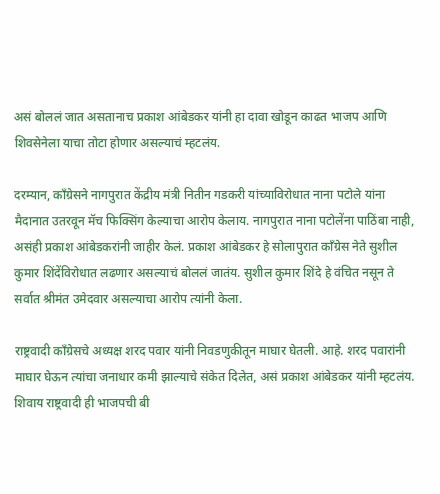असं बोललं जात असतानाच प्रकाश आंबेडकर यांनी हा दावा खोडून काढत भाजप आणि शिवसेनेला याचा तोटा होणार असल्याचं म्हटलंय.

दरम्यान, काँग्रेसने नागपुरात केंद्रीय मंत्री नितीन गडकरी यांच्याविरोधात नाना पटोले यांना मैदानात उतरवून मॅच फिक्सिंग केल्याचा आरोप केलाय. नागपुरात नाना पटोलेंना पाठिंबा नाही, असंही प्रकाश आंबेडकरांनी जाहीर केलं. प्रकाश आंबेडकर हे सोलापुरात काँग्रेस नेते सुशील कुमार शिंदेंविरोधात लढणार असल्याचं बोललं जातंय. सुशील कुमार शिंदे हे वंचित नसून ते सर्वात श्रीमंत उमेदवार असल्याचा आरोप त्यांनी केला.

राष्ट्रवादी काँग्रेसचे अध्यक्ष शरद पवार यांनी निवडणुकीतून माघार घेतली. आहे. शरद पवारांनी माघार घेऊन त्यांचा जनाधार कमी झाल्याचे संकेत दिलेत, असं प्रकाश आंबेडकर यांनी म्हटलंय. शिवाय राष्ट्रवादी ही भाजपची बी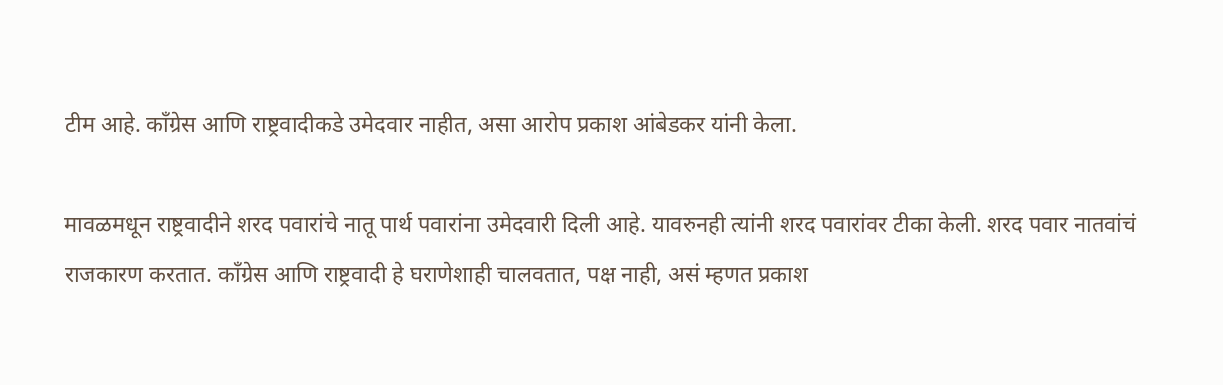टीम आहे. काँग्रेस आणि राष्ट्रवादीकडे उमेदवार नाहीत, असा आरोप प्रकाश आंबेडकर यांनी केला.

मावळमधून राष्ट्रवादीने शरद पवारांचे नातू पार्थ पवारांना उमेदवारी दिली आहे. यावरुनही त्यांनी शरद पवारांवर टीका केली. शरद पवार नातवांचं राजकारण करतात. काँग्रेस आणि राष्ट्रवादी हे घराणेशाही चालवतात, पक्ष नाही, असं म्हणत प्रकाश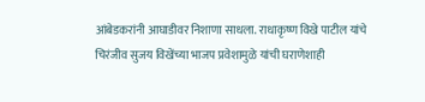आंबेडकरांनी आघाडीवर निशाणा साधला. राधाकृष्ण विखे पाटील यांचे चिरंजीव सुजय विखेंच्या भाजप प्रवेशामुळे यांची घराणेशाही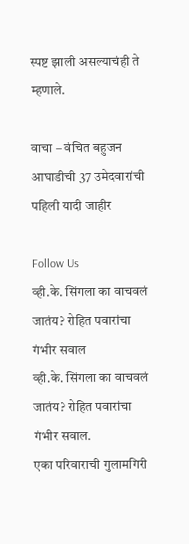स्पष्ट झाली असल्याचंही ते म्हणाले.

वाचा – वंचित बहुजन आघाडीची 37 उमेदवारांची पहिली यादी जाहीर

Follow Us
व्ही.के. सिंगला का वाचवलं जातंय? रोहित पवारांचा गंभीर सवाल
व्ही.के. सिंगला का वाचवलं जातंय? रोहित पवारांचा गंभीर सवाल.
एका परिवाराची गुलामगिरी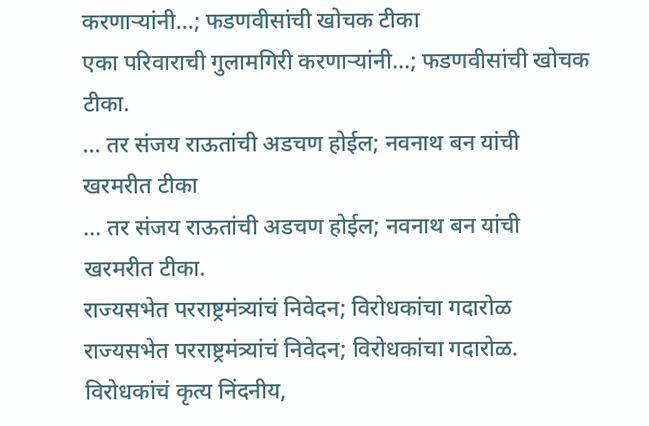करणाऱ्यांनी...; फडणवीसांची खोचक टीका
एका परिवाराची गुलामगिरी करणाऱ्यांनी...; फडणवीसांची खोचक टीका.
... तर संजय राऊतांची अडचण होईल; नवनाथ बन यांची खरमरीत टीका
... तर संजय राऊतांची अडचण होईल; नवनाथ बन यांची खरमरीत टीका.
राज्यसभेत परराष्ट्रमंत्र्यांचं निवेदन; विरोधकांचा गदारोळ
राज्यसभेत परराष्ट्रमंत्र्यांचं निवेदन; विरोधकांचा गदारोळ.
विरोधकांचं कृत्य निंदनीय,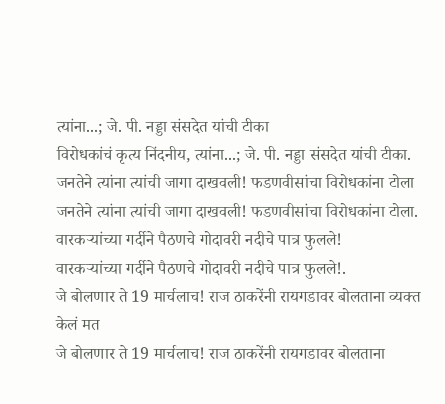त्यांना...; जे. पी. नड्डा संसदेत यांची टीका
विरोधकांचं कृत्य निंदनीय, त्यांना...; जे. पी. नड्डा संसदेत यांची टीका.
जनतेने त्यांना त्यांची जागा दाखवली! फडणवीसांचा विरोधकांना टोला
जनतेने त्यांना त्यांची जागा दाखवली! फडणवीसांचा विरोधकांना टोला.
वारकऱ्यांच्या गर्दीने पैठणचे गोदावरी नदीचे पात्र फुलले!
वारकऱ्यांच्या गर्दीने पैठणचे गोदावरी नदीचे पात्र फुलले!.
जे बोलणार ते 19 मार्चलाच! राज ठाकरेंनी रायगडावर बोलताना व्यक्त केलं मत
जे बोलणार ते 19 मार्चलाच! राज ठाकरेंनी रायगडावर बोलताना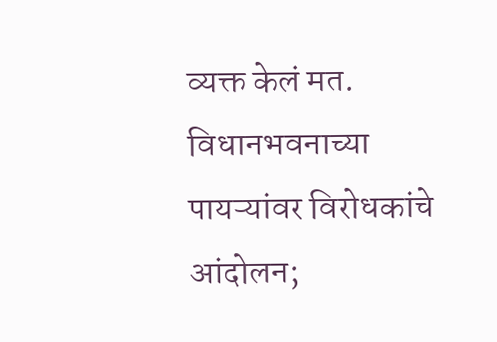व्यक्त केलं मत.
विधानभवनाच्या पायऱ्यांवर विरोधकांचे आंदोलन;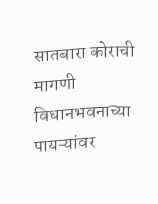सातबारा कोराची मागणी
विधानभवनाच्या पायऱ्यांवर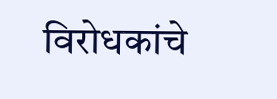विरोधकांचे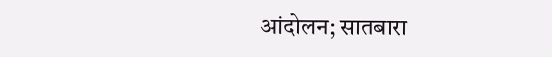आंदोलन; सातबारा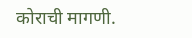कोराची मागणी.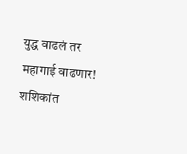युद्ध वाढलं तर महागाई वाढणार! शशिकांत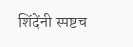शिंदेंनी स्पष्टच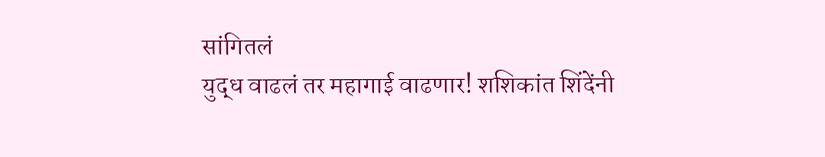सांगितलं
युद्ध वाढलं तर महागाई वाढणार! शशिकांत शिंदेंनी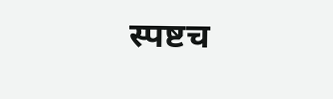स्पष्टच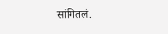सांगितलं.